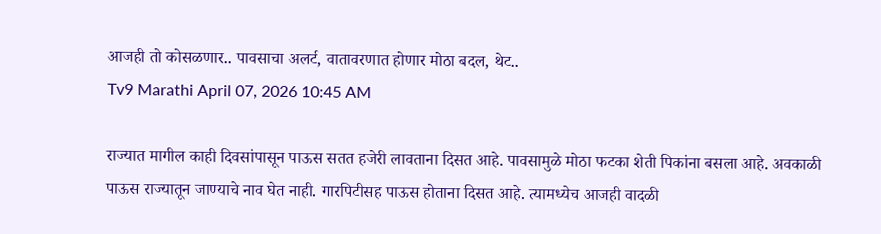आजही तो कोसळणार.. पावसाचा अलर्ट, वातावरणात होणार मोठा बदल, थेट..
Tv9 Marathi April 07, 2026 10:45 AM

राज्यात मागील काही दिवसांपासून पाऊस सतत हजेरी लावताना दिसत आहे. पावसामुळे मोठा फटका शेती पिकांना बसला आहे. अवकाळी पाऊस राज्यातून जाण्याचे नाव घेत नाही. गारपिटीसह पाऊस होताना दिसत आहे. त्यामध्येच आजही वादळी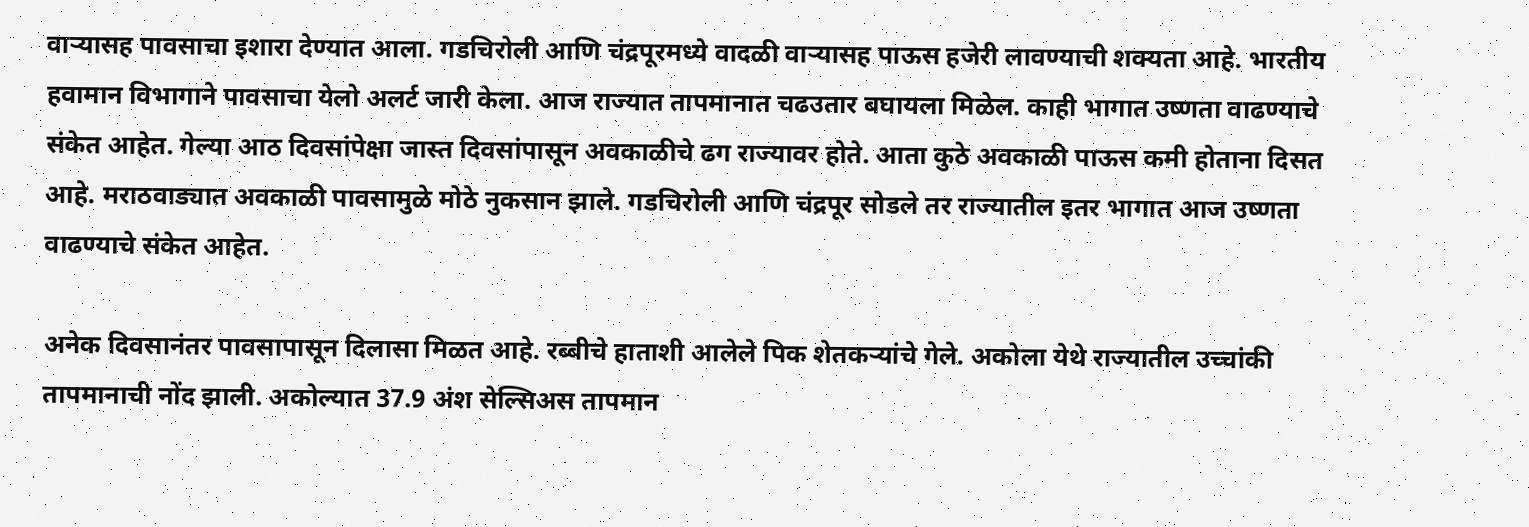वाऱ्यासह पावसाचा इशारा देण्यात आला. गडचिरोली आणि चंद्रपूरमध्ये वादळी वाऱ्यासह पाऊस हजेरी लावण्याची शक्यता आहे. भारतीय हवामान विभागाने पावसाचा येलो अलर्ट जारी केला. आज राज्यात तापमानात चढउतार बघायला मिळेल. काही भागात उष्णता वाढण्याचे संकेत आहेत. गेल्या आठ दिवसांपेक्षा जास्त दिवसांपासून अवकाळीचे ढग राज्यावर होते. आता कुठे अवकाळी पाऊस कमी होताना दिसत आहे. मराठवाड्यात अवकाळी पावसामुळे मोठे नुकसान झाले. गडचिरोली आणि चंद्रपूर सोडले तर राज्यातील इतर भागात आज उष्णता वाढण्याचे संकेत आहेत.

अनेक दिवसानंतर पावसापासून दिलासा मिळत आहे. रब्बीचे हाताशी आलेले पिक शेतकऱ्यांचे गेले. अकोला येथे राज्यातील उच्चांकी तापमानाची नोंद झाली. अकोल्यात 37.9 अंश सेल्सिअस तापमान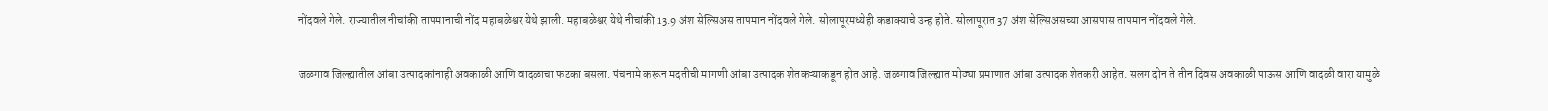नोंदवले गेले. राज्यातील नीचांकी तापमानाची नोंद महाबळेश्वर येथे झाली. महाबळेश्वर येथे नीचांकी 13.9 अंश सेल्सिअस तापमान नोंदवले गेले. सोलापूरमध्येही कडाक्याचे उन्ह होते. सोलापूरात 37 अंश सेल्सिअसच्या आसपास तापमान नोंदवले गेले.

जळगाव जिल्ह्यातील आंबा उत्पादकांनाही अवकाळी आणि वादळाचा फटका बसला. पंचनामे करून मदतीची मागणी आंबा उत्पादक शेतकऱ्याकडून होत आहे. जळगाव जिल्ह्यात मोठ्या प्रमाणात आंबा उत्पादक शेतकरी आहेत. सलग दोन ते तीन दिवस अवकाळी पाऊस आणि वादळी वारा यामुळे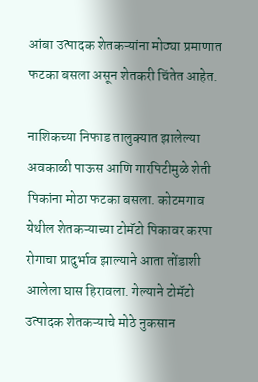आंबा उत्पादक शेतकऱ्यांना मोठ्या प्रमाणात फटका बसला असून शेतकरी चिंतेत आहेत.

नाशिकच्या निफाड तालुक्यात झालेल्या अवकाळी पाऊस आणि गारपिटीमुळे शेती पिकांना मोठा फटका बसला. कोटमगाव येथील शेतकऱ्याच्या टोमॅटो पिकावर करपा रोगाचा प्रादुर्भाव झाल्याने आता तोंडाशी आलेला घास हिरावला. गेल्याने टोमॅटो उत्पादक शेतकऱ्याचे मोठे नुकसान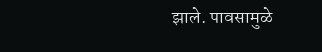झाले. पावसामुळे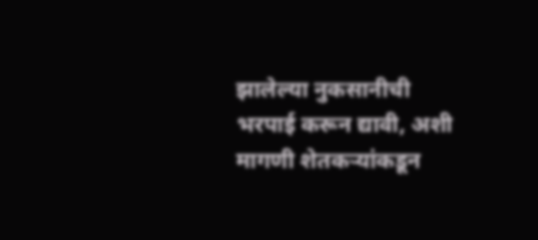झालेल्या नुकसानीची भरपाई करून द्यावी, अशी मागणी शेतकऱ्यांकडून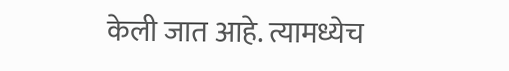केली जात आहे. त्यामध्येच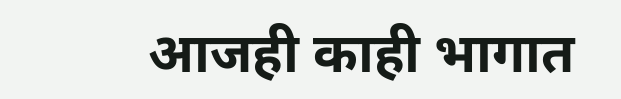आजही काही भागात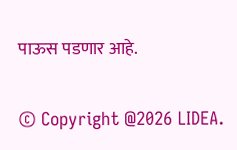पाऊस पडणार आहे.

© Copyright @2026 LIDEA.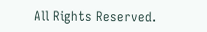All Rights Reserved.